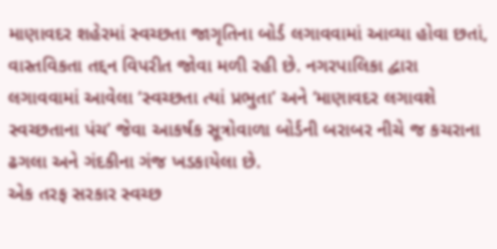માણાવદર શહેરમાં સ્વચ્છતા જાગૃતિના બોર્ડ લગાવવામાં આવ્યા હોવા છતાં, વાસ્તવિકતા તદ્દન વિપરીત જોવા મળી રહી છે. નગરપાલિકા દ્વારા લગાવવામાં આવેલા ‘સ્વચ્છતા ત્યાં પ્રભુતા’ અને ‘માણાવદર લગાવશે સ્વચ્છતાના પંચ’ જેવા આકર્ષક સૂત્રોવાળા બોર્ડની બરાબર નીચે જ કચરાના ઢગલા અને ગંદકીના ગંજ ખડકાયેલા છે.
એક તરફ સરકાર સ્વચ્છ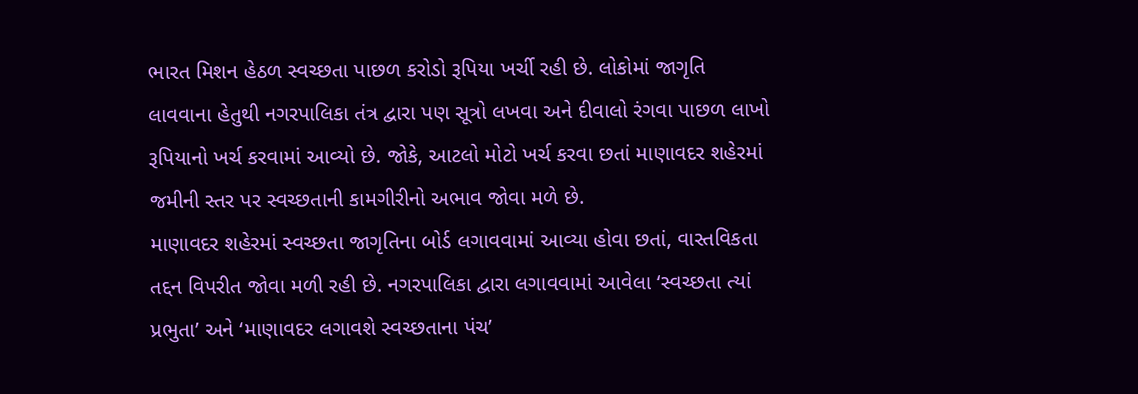ભારત મિશન હેઠળ સ્વચ્છતા પાછળ કરોડો રૂપિયા ખર્ચી રહી છે. લોકોમાં જાગૃતિ લાવવાના હેતુથી નગરપાલિકા તંત્ર દ્વારા પણ સૂત્રો લખવા અને દીવાલો રંગવા પાછળ લાખો રૂપિયાનો ખર્ચ કરવામાં આવ્યો છે. જોકે, આટલો મોટો ખર્ચ કરવા છતાં માણાવદર શહેરમાં જમીની સ્તર પર સ્વચ્છતાની કામગીરીનો અભાવ જોવા મળે છે.
માણાવદર શહેરમાં સ્વચ્છતા જાગૃતિના બોર્ડ લગાવવામાં આવ્યા હોવા છતાં, વાસ્તવિકતા તદ્દન વિપરીત જોવા મળી રહી છે. નગરપાલિકા દ્વારા લગાવવામાં આવેલા ‘સ્વચ્છતા ત્યાં પ્રભુતા’ અને ‘માણાવદર લગાવશે સ્વચ્છતાના પંચ’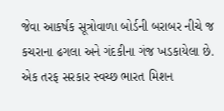જેવા આકર્ષક સૂત્રોવાળા બોર્ડની બરાબર નીચે જ કચરાના ઢગલા અને ગંદકીના ગંજ ખડકાયેલા છે.
એક તરફ સરકાર સ્વચ્છ ભારત મિશન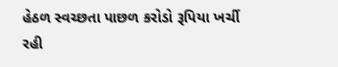હેઠળ સ્વચ્છતા પાછળ કરોડો રૂપિયા ખર્ચી રહી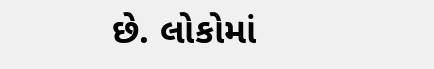છે. લોકોમાં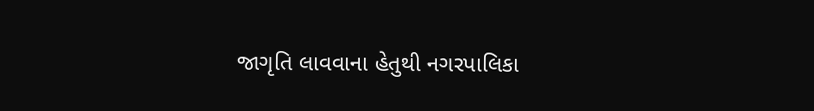જાગૃતિ લાવવાના હેતુથી નગરપાલિકા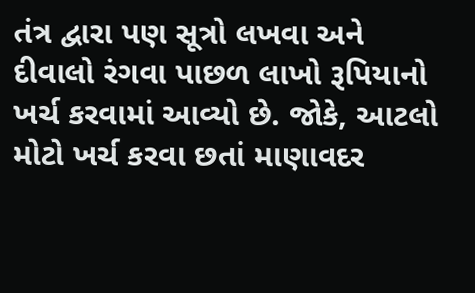તંત્ર દ્વારા પણ સૂત્રો લખવા અને દીવાલો રંગવા પાછળ લાખો રૂપિયાનો ખર્ચ કરવામાં આવ્યો છે. જોકે, આટલો મોટો ખર્ચ કરવા છતાં માણાવદર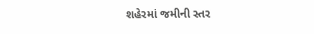શહેરમાં જમીની સ્તર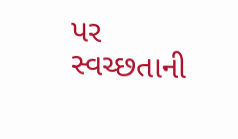પર સ્વચ્છતાની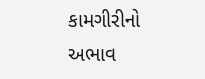કામગીરીનો અભાવ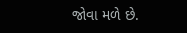જોવા મળે છે.